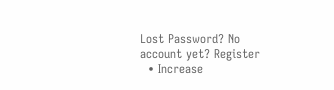Lost Password? No account yet? Register
  • Increase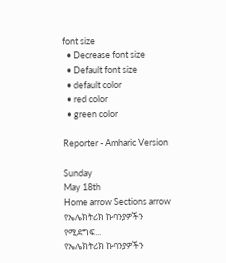font size
  • Decrease font size
  • Default font size
  • default color
  • red color
  • green color

Reporter - Amharic Version

Sunday
May 18th
Home arrow Sections arrow የኤሌክትሪክ ኩባንያዎችን የሚደግፍ...
የኤሌክትሪክ ኩባንያዎችን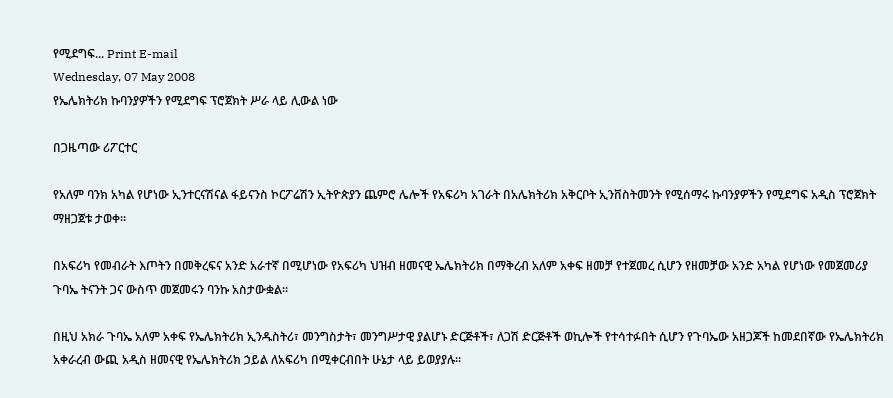የሚደግፍ... Print E-mail
Wednesday, 07 May 2008
የኤሌክትሪክ ኩባንያዎችን የሚደግፍ ፕሮጀክት ሥራ ላይ ሊውል ነው

በጋዜጣው ሪፖርተር

የአለም ባንክ አካል የሆነው ኢንተርናሽናል ፋይናንስ ኮርፖሬሽን ኢትዮጵያን ጨምሮ ሌሎች የአፍሪካ አገራት በአሌክትሪክ አቅርቦት ኢንቨስትመንት የሚሰማሩ ኩባንያዎችን የሚደግፍ አዲስ ፕሮጀክት ማዘጋጀቱ ታወቀ፡፡

በአፍሪካ የመብራት እጦትን በመቅረፍና አንድ አራተኛ በሚሆነው የአፍሪካ ህዝብ ዘመናዊ ኤሌክትሪክ በማቅረብ አለም አቀፍ ዘመቻ የተጀመረ ሲሆን የዘመቻው አንድ አካል የሆነው የመጀመሪያ ጉባኤ ትናንት ጋና ውስጥ መጀመሩን ባንኩ አስታውቋል፡፡

በዚህ አክራ ጉባኤ አለም አቀፍ የኤሌክትሪክ ኢንዱስትሪ፣ መንግስታት፣ መንግሥታዊ ያልሆኑ ድርጅቶች፣ ለጋሽ ድርጅቶች ወኪሎች የተሳተፉበት ሲሆን የጉባኤው አዘጋጆች ከመደበኛው የኤሌክትሪክ አቀራረብ ውጪ አዲስ ዘመናዊ የኤሌክትሪክ ኃይል ለአፍሪካ በሚቀርብበት ሁኔታ ላይ ይወያያሉ፡፡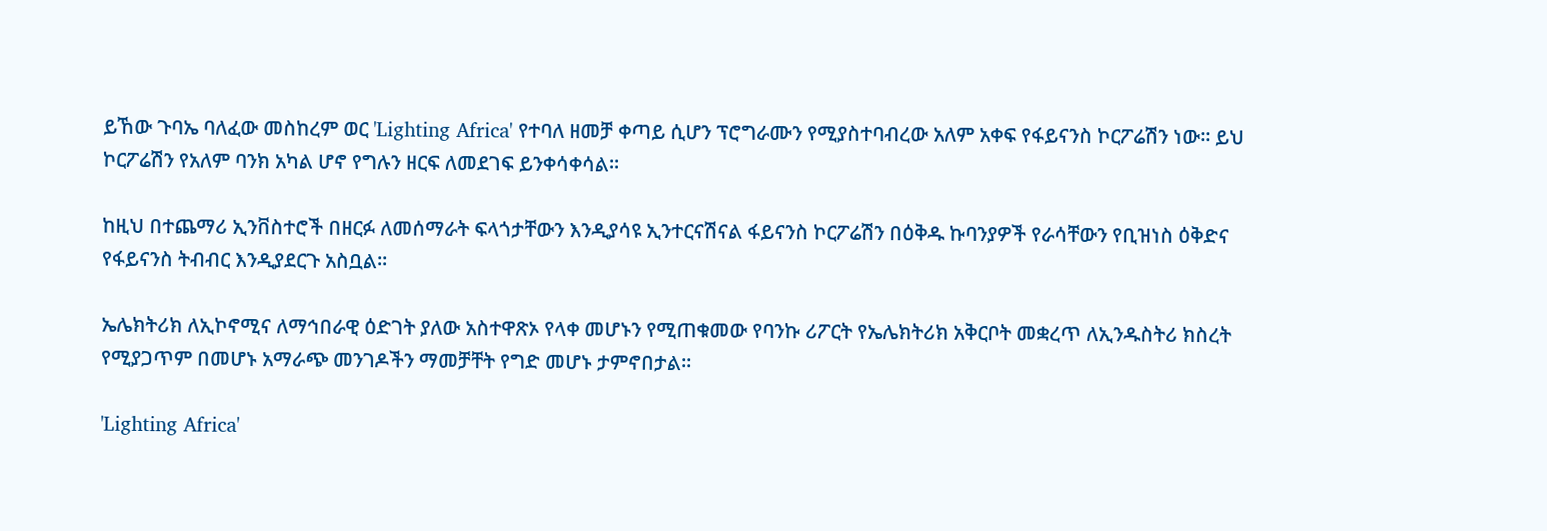ይኸው ጉባኤ ባለፈው መስከረም ወር 'Lighting Africa' የተባለ ዘመቻ ቀጣይ ሲሆን ፕሮግራሙን የሚያስተባብረው አለም አቀፍ የፋይናንስ ኮርፖሬሽን ነው፡፡ ይህ ኮርፖሬሽን የአለም ባንክ አካል ሆኖ የግሉን ዘርፍ ለመደገፍ ይንቀሳቀሳል፡፡

ከዚህ በተጨማሪ ኢንቨስተሮች በዘርፉ ለመሰማራት ፍላጎታቸውን እንዲያሳዩ ኢንተርናሽናል ፋይናንስ ኮርፖሬሽን በዕቅዱ ኩባንያዎች የራሳቸውን የቢዝነስ ዕቅድና የፋይናንስ ትብብር እንዲያደርጉ አስቧል፡፡

ኤሌክትሪክ ለኢኮኖሚና ለማኅበራዊ ዕድገት ያለው አስተዋጽኦ የላቀ መሆኑን የሚጠቁመው የባንኩ ሪፖርት የኤሌክትሪክ አቅርቦት መቋረጥ ለኢንዱስትሪ ክስረት የሚያጋጥም በመሆኑ አማራጭ መንገዶችን ማመቻቸት የግድ መሆኑ ታምኖበታል፡፡

'Lighting Africa'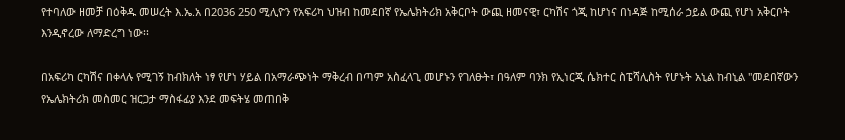የተባለው ዘመቻ በዕቅዱ መሠረት እ.ኤ.አ በ2036 250 ሚሊዮን የአፍሪካ ህዝብ ከመደበኛ የኤሌክትሪክ አቅርቦት ውጪ ዘመናዊ፣ ርካሽና ጎጂ ከሆነና በነዳጅ ከሚሰራ ኃይል ውጪ የሆነ አቅርቦት እንዲኖረው ለማድረግ ነው፡፡

በአፍሪካ ርካሽና በቀላሉ የሚገኝ ከብክለት ነፃ የሆነ ሃይል በአማራጭነት ማቅረብ በጣም አስፈላጊ መሆኑን የገለፁት፣ በዓለም ባንክ የኢነርጂ ሴክተር ስፔሻሊስት የሆኑት አኒል ከብኒል "መደበኛውን የኤሌክትሪክ መስመር ዝርጋታ ማስፋፊያ እንደ መፍትሄ መጠበቅ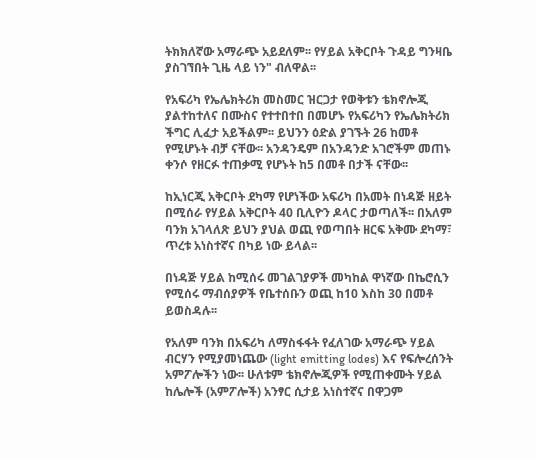ትክክለኛው አማራጭ አይደለም፡፡ የሃይል አቅርቦት ጉዳይ ግንዛቤ ያስገኘበት ጊዜ ላይ ነን" ብለዋል፡፡

የአፍሪካ የኤሌክትሪክ መስመር ዝርጋታ የወቅቱን ቴክኖሎጂ ያልተከተለና በሙስና የተተበተበ በመሆኑ የአፍሪካን የኤሌክትሪክ ችግር ሊፈታ አይችልም፡፡ ይህንን ዕድል ያገኙት 26 ከመቶ የሚሆኑት ብቻ ናቸው፡፡ አንዳንዴም በአንዳንድ አገሮችም መጠኑ ቀንሶ የዘርፉ ተጠቃሚ የሆኑት ከ5 በመቶ በታች ናቸው፡፡

ከኢነርጂ አቅርቦት ደካማ የሆነችው አፍሪካ በአመት በነዳጅ ዘይት በሚሰራ የሃይል አቅርቦት 40 ቢሊዮን ዶላር ታወጣለች፡፡ በአለም ባንክ አገላለጽ ይህን ያህል ወጪ የወጣበት ዘርፍ አቅሙ ደካማ፣ ጥረቱ አነስተኛና በካይ ነው ይላል፡፡

በነዳጅ ሃይል ከሚሰሩ መገልገያዎች መካከል ዋነኛው በኬሮሲን የሚሰሩ ማብሰያዎች የቤተሰቡን ወጪ ከ10 እስከ 30 በመቶ ይወስዳሉ፡፡

የአለም ባንክ በአፍሪካ ለማስፋፋት የፈለገው አማራጭ ሃይል ብርሃን የሚያመነጨው (light emitting lodes) እና የፍሎረሰንት አምፖሎችን ነው፡፡ ሁለቱም ቴክኖሎጂዎች የሚጠቀሙት ሃይል ከሌሎች (አምፖሎች) አንፃር ሲታይ አነስተኛና በዋጋም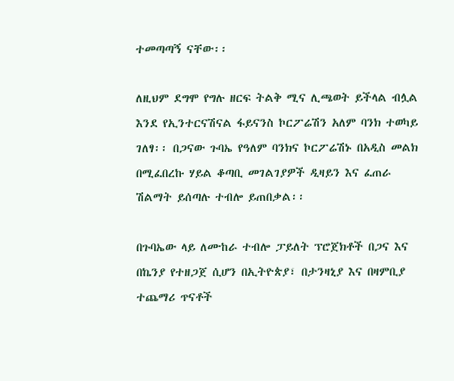ተመጣጣኝ ናቸው፡፡

ለዚህም ደግሞ የግሉ ዘርፍ ትልቅ ሚና ሊጫወት ይችላል ብሏል እንደ የኢንተርናሽናል ፋይናንስ ኮርፖሬሽን አለም ባንክ ተወካይ ገለፃ፡፡ በጋናው ጉባኤ የዓለም ባንክና ኮርፖሬሽኑ በአዲስ መልክ በሚፈበረኩ ሃይል ቆጣቢ መገልገያዎች ዲዛይን እና ፈጠራ ሽልማት ይሰጣሉ ተብሎ ይጠበቃል፡፡

በጉባኤው ላይ ለሙከራ ተብሎ ፓይለት ፕሮጀክቶች በጋና እና በኬንያ የተዘጋጀ ሲሆን በኢትዮጵያ፣ በታንዛኒያ እና በዛምቢያ ተጨማሪ ጥናቶች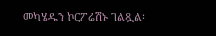መካሄዱን ኮርፖሬሽኑ ገልጿል፡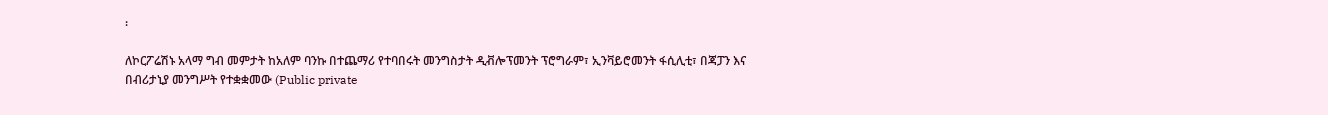፡

ለኮርፖሬሽኑ አላማ ግብ መምታት ከአለም ባንኩ በተጨማሪ የተባበሩት መንግስታት ዲቭሎፕመንት ፕሮግራም፣ ኢንቫይሮመንት ፋሲሊቲ፣ በጃፓን እና በብሪታኒያ መንግሥት የተቋቋመው (Public private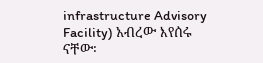infrastructure Advisory Facility) አብረው እየሰሩ ናቸው፡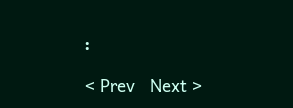፡

< Prev   Next >